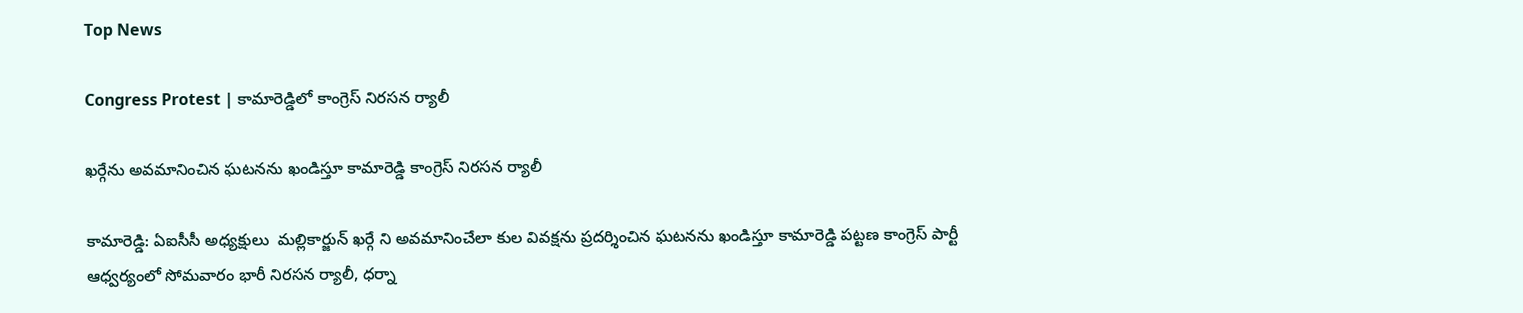Top News

Congress Protest | కామారెడ్డిలో కాంగ్రెస్ నిరసన ర్యాలీ

ఖర్గేను అవమానించిన ఘటనను ఖండిస్తూ కామారెడ్డి కాంగ్రెస్ నిరసన ర్యాలీ

కామారెడ్డి: ఏఐసీసీ అధ్యక్షులు  మల్లికార్జున్ ఖర్గే ని అవమానించేలా కుల వివక్షను ప్రదర్శించిన ఘటనను ఖండిస్తూ కామారెడ్డి పట్టణ కాంగ్రెస్ పార్టీ ఆధ్వర్యంలో సోమవారం భారీ నిరసన ర్యాలీ, ధర్నా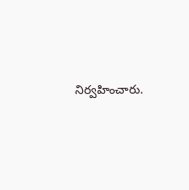నిర్వహించారు.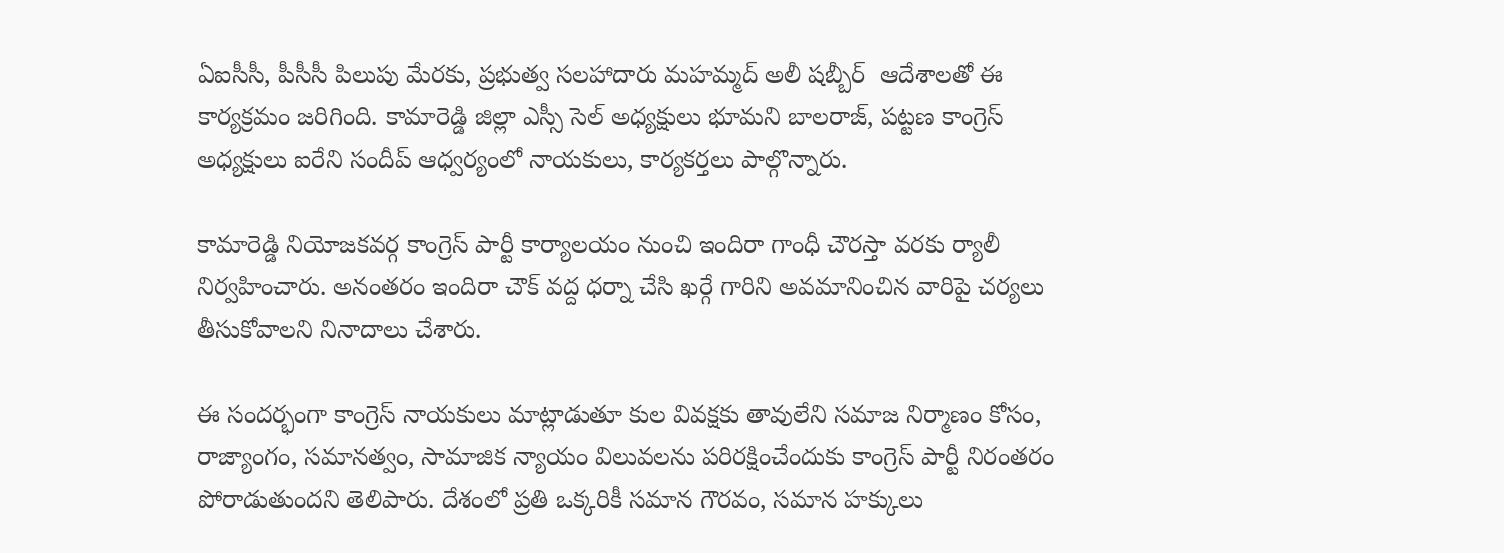ఏఐసీసీ, పీసీసీ పిలుపు మేరకు, ప్రభుత్వ సలహాదారు మహమ్మద్ అలీ షబ్బీర్  ఆదేశాలతో ఈ కార్యక్రమం జరిగింది. కామారెడ్డి జిల్లా ఎస్సీ సెల్ అధ్యక్షులు భూమని బాలరాజ్, పట్టణ కాంగ్రెస్ అధ్యక్షులు ఐరేని సందీప్ ఆధ్వర్యంలో నాయకులు, కార్యకర్తలు పాల్గొన్నారు.

కామారెడ్డి నియోజకవర్గ కాంగ్రెస్ పార్టీ కార్యాలయం నుంచి ఇందిరా గాంధీ చౌరస్తా వరకు ర్యాలీ నిర్వహించారు. అనంతరం ఇందిరా చౌక్ వద్ద ధర్నా చేసి ఖర్గే గారిని అవమానించిన వారిపై చర్యలు తీసుకోవాలని నినాదాలు చేశారు.

ఈ సందర్భంగా కాంగ్రెస్ నాయకులు మాట్లాడుతూ కుల వివక్షకు తావులేని సమాజ నిర్మాణం కోసం, రాజ్యాంగం, సమానత్వం, సామాజిక న్యాయం విలువలను పరిరక్షించేందుకు కాంగ్రెస్ పార్టీ నిరంతరం పోరాడుతుందని తెలిపారు. దేశంలో ప్రతి ఒక్కరికీ సమాన గౌరవం, సమాన హక్కులు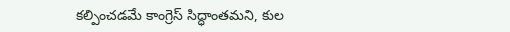కల్పించడమే కాంగ్రెస్ సిద్ధాంతమని, కుల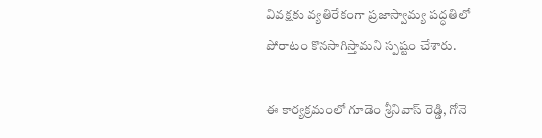వివక్షకు వ్యతిరేకంగా ప్రజాస్వామ్య పద్ధతిలో పోరాటం కొనసాగిస్తామని స్పష్టం చేశారు.

ఈ కార్యక్రమంలో గూడెం శ్రీనివాస్ రెడ్డి, గోనె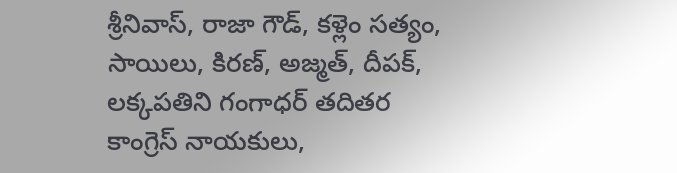శ్రీనివాస్, రాజా గౌడ్, కళ్లెం సత్యం, సాయిలు, కిరణ్, అజ్మత్, దీపక్, లక్కపతిని గంగాధర్ తదితర కాంగ్రెస్ నాయకులు,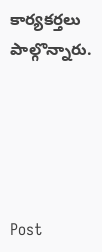కార్యకర్తలు పాల్గొన్నారు.





Post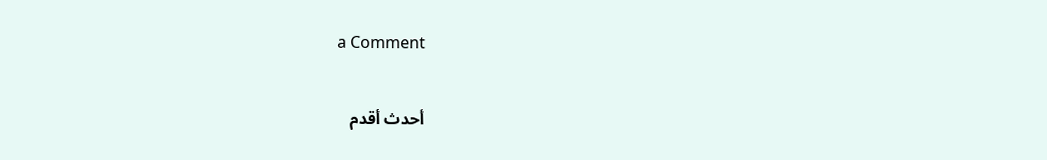a Comment

أحدث أقدم